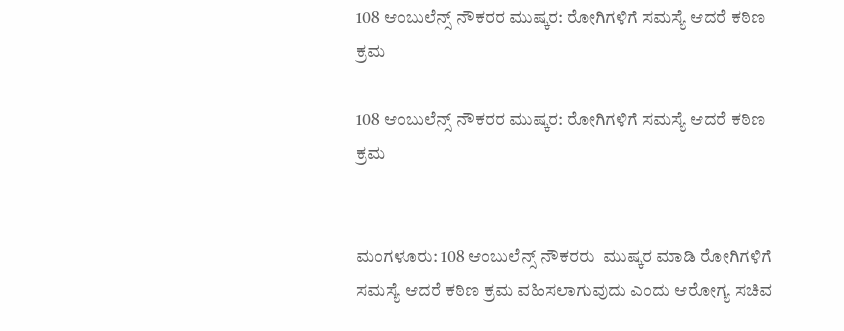108 ಆಂಬುಲೆನ್ಸ್ ನೌಕರರ ಮುಷ್ಕರ: ರೋಗಿಗಳಿಗೆ ಸಮಸ್ಯೆ ಆದರೆ ಕಠಿಣ ಕ್ರಮ

108 ಆಂಬುಲೆನ್ಸ್ ನೌಕರರ ಮುಷ್ಕರ: ರೋಗಿಗಳಿಗೆ ಸಮಸ್ಯೆ ಆದರೆ ಕಠಿಣ ಕ್ರಮ


ಮಂಗಳೂರು: 108 ಆಂಬುಲೆನ್ಸ್ ನೌಕರರು  ಮುಷ್ಕರ ಮಾಡಿ ರೋಗಿಗಳಿಗೆ ಸಮಸ್ಯೆ ಆದರೆ ಕಠಿಣ ಕ್ರಮ ವಹಿಸಲಾಗುವುದು ಎಂದು ಆರೋಗ್ಯ ಸಚಿವ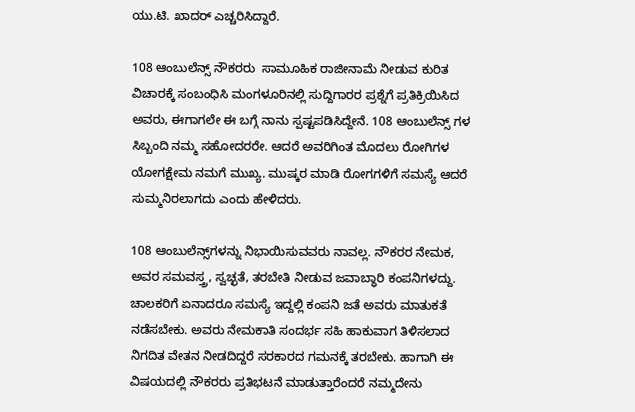ಯು.ಟಿ. ಖಾದರ್ ಎಚ್ಚರಿಸಿದ್ದಾರೆ.

108 ಆಂಬುಲೆನ್ಸ್ ನೌಕರರು  ಸಾಮೂಹಿಕ ರಾಜೀನಾಮೆ ನೀಡುವ ಕುರಿತ ವಿಚಾರಕ್ಕೆ ಸಂಬಂಧಿಸಿ ಮಂಗಳೂರಿನಲ್ಲಿ ಸುದ್ದಿಗಾರರ ಪ್ರಶ್ನೆಗೆ ಪ್ರತಿಕ್ರಿಯಿಸಿದ ಅವರು, ಈಗಾಗಲೇ ಈ ಬಗ್ಗೆ ನಾನು ಸ್ಪಷ್ಟಪಡಿಸಿದ್ದೇನೆ. 108 ಆಂಬುಲೆನ್ಸ್ ಗಳ ಸಿಬ್ಬಂದಿ ನಮ್ಮ ಸಹೋದರರೇ. ಆದರೆ ಅವರಿಗಿಂತ ಮೊದಲು ರೋಗಿಗಳ ಯೋಗಕ್ಷೇಮ ನಮಗೆ ಮುಖ್ಯ. ಮುಷ್ಕರ ಮಾಡಿ ರೋಗಗಳಿಗೆ ಸಮಸ್ಯೆ ಆದರೆ ಸುಮ್ಮನಿರಲಾಗದು ಎಂದು ಹೇಳಿದರು.

108 ಆಂಬುಲೆನ್ಸ್‌ಗಳನ್ನು ನಿಭಾಯಿಸುವವರು ನಾವಲ್ಲ. ನೌಕರರ ನೇಮಕ, ಅವರ ಸಮವಸ್ತ್ರ, ಸ್ವಚ್ಛತೆ, ತರಬೇತಿ ನೀಡುವ ಜವಾಬ್ಧಾರಿ ಕಂಪನಿಗಳದ್ದು. ಚಾಲಕರಿಗೆ ಏನಾದರೂ ಸಮಸ್ಯೆ ಇದ್ದಲ್ಲಿ ಕಂಪನಿ ಜತೆ ಅವರು ಮಾತುಕತೆ ನಡೆಸಬೇಕು. ಅವರು ನೇಮಕಾತಿ ಸಂದರ್ಭ ಸಹಿ ಹಾಕುವಾಗ ತಿಳಿಸಲಾದ ನಿಗದಿತ ವೇತನ ನೀಡದಿದ್ದರೆ ಸರಕಾರದ ಗಮನಕ್ಕೆ ತರಬೇಕು. ಹಾಗಾಗಿ ಈ ವಿಷಯದಲ್ಲಿ ನೌಕರರು ಪ್ರತಿಭಟನೆ ಮಾಡುತ್ತಾರೆಂದರೆ ನಮ್ಮದೇನು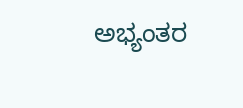ಅಭ್ಯಂತರ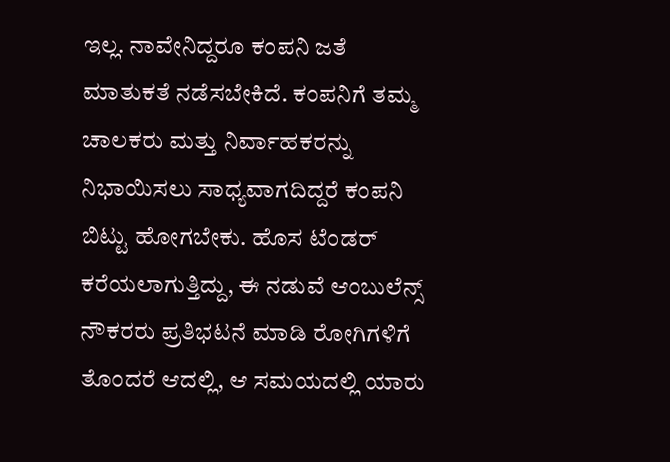ಇಲ್ಲ. ನಾವೇನಿದ್ದರೂ ಕಂಪನಿ ಜತೆ ಮಾತುಕತೆ ನಡೆಸಬೇಕಿದೆ. ಕಂಪನಿಗೆ ತಮ್ಮ ಚಾಲಕರು ಮತ್ತು ನಿರ್ವಾಹಕರನ್ನು ನಿಭಾಯಿಸಲು ಸಾಧ್ಯವಾಗದಿದ್ದರೆ ಕಂಪನಿ ಬಿಟ್ಟು ಹೋಗಬೇಕು. ಹೊಸ ಟೆಂಡರ್ ಕರೆಯಲಾಗುತ್ತಿದ್ದು, ಈ ನಡುವೆ ಆಂಬುಲೆನ್ಸ್  ನೌಕರರು ಪ್ರತಿಭಟನೆ ಮಾಡಿ ರೋಗಿಗಳಿಗೆ ತೊಂದರೆ ಆದಲ್ಲಿ, ಆ ಸಮಯದಲ್ಲಿ ಯಾರು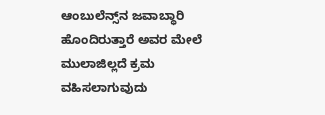ಆಂಬುಲೆನ್ಸ್‌ನ ಜವಾಬ್ಧಾರಿ ಹೊಂದಿರುತ್ತಾರೆ ಅವರ ಮೇಲೆ ಮುಲಾಜಿಲ್ಲದೆ ಕ್ರಮ ವಹಿಸಲಾಗುವುದು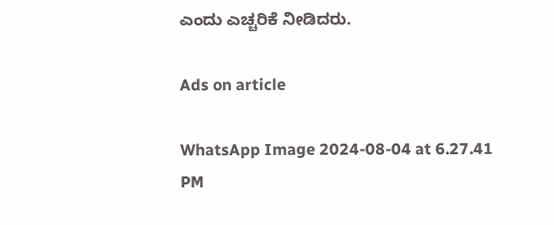ಎಂದು ಎಚ್ಚರಿಕೆ ನೀಡಿದರು.

Ads on article

WhatsApp Image 2024-08-04 at 6.27.41 PM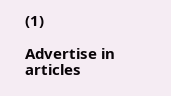(1)

Advertise in articles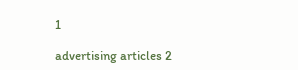1

advertising articles 2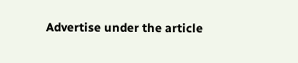Advertise under the article